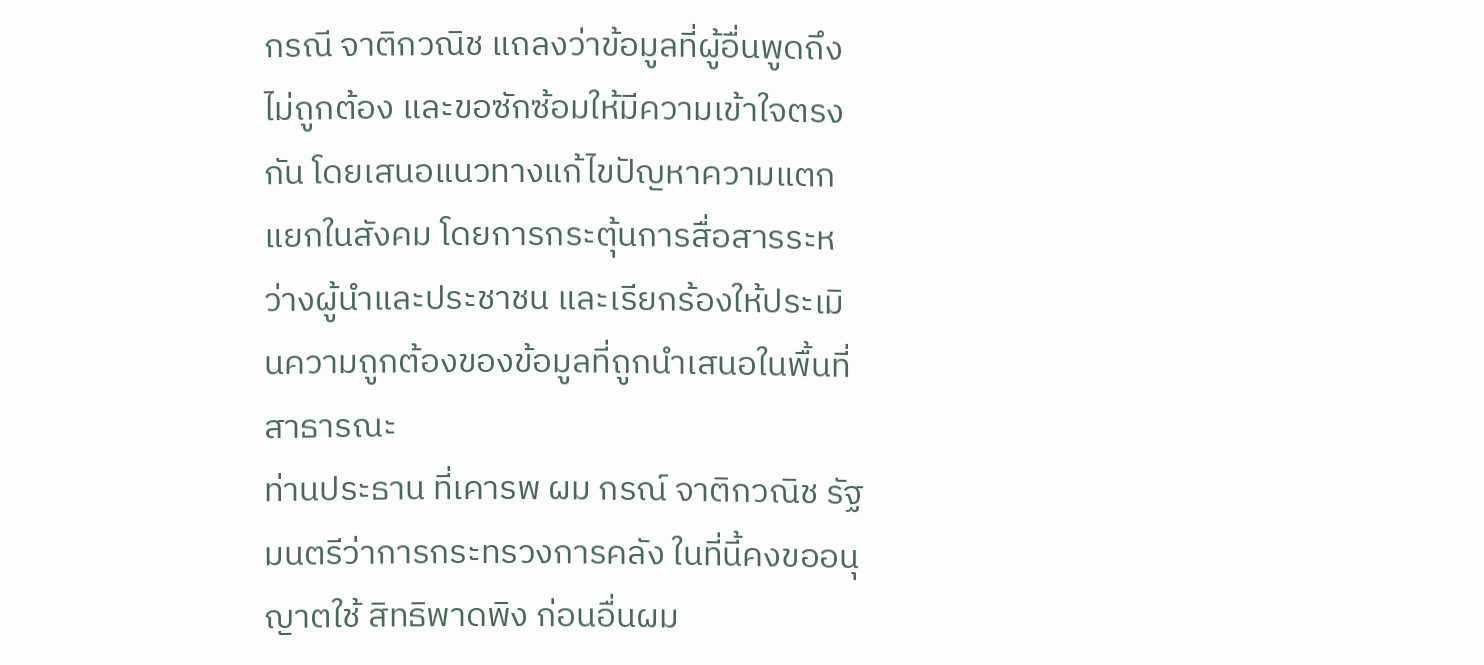กรณี จาติกวณิช แถลงว่าข้อมูลที่ผู้อื่นพูดถึงไม่ถูกต้อง และขอซักซ้อมให้มีความเข้าใจตรงกัน โดยเสนอแนวทางแก้ไขปัญหาความแตกแยกในสังคม โดยการกระตุ้นการสื่อสารระหว่างผู้นำและประชาชน และเรียกร้องให้ประเมินความถูกต้องของข้อมูลที่ถูกนำเสนอในพื้นที่สาธารณะ
ท่านประธาน ที่เคารพ ผม กรณ์ จาติกวณิช รัฐมนตรีว่าการกระทรวงการคลัง ในที่นี้คงขออนุญาตใช้ สิทธิพาดพิง ก่อนอื่นผม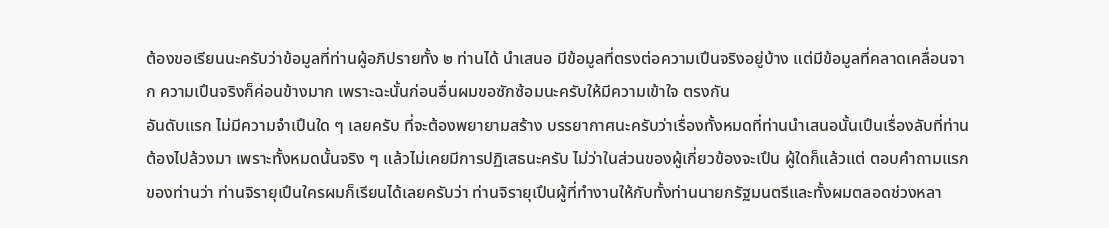ต้องขอเรียนนะครับว่าข้อมูลที่ท่านผู้อภิปรายทั้ง ๒ ท่านได้ นําเสนอ มีข้อมูลที่ตรงต่อความเปึนจริงอยู่บ้าง แต่มีข้อมูลที่คลาดเคลื่อนจาก ความเปึนจริงก็ค่อนข้างมาก เพราะฉะนั้นก่อนอื่นผมขอซักซ้อมนะครับให้มีความเข้าใจ ตรงกัน
อันดับแรก ไม่มีความจําเปึนใด ๆ เลยครับ ที่จะต้องพยายามสร้าง บรรยากาศนะครับว่าเรื่องทั้งหมดที่ท่านนําเสนอนั้นเปึนเรื่องลับที่ท่านต้องไปล้วงมา เพราะทั้งหมดนั้นจริง ๆ แล้วไม่เคยมีการปฏิเสธนะครับ ไม่ว่าในส่วนของผู้เกี่ยวข้องจะเปึน ผู้ใดก็แล้วแต่ ตอบคําถามแรกของท่านว่า ท่านจิรายุเปึนใครผมก็เรียนได้เลยครับว่า ท่านจิรายุเปึนผู้ที่ทํางานให้กับทั้งท่านนายกรัฐมนตรีและทั้งผมตลอดช่วงหลา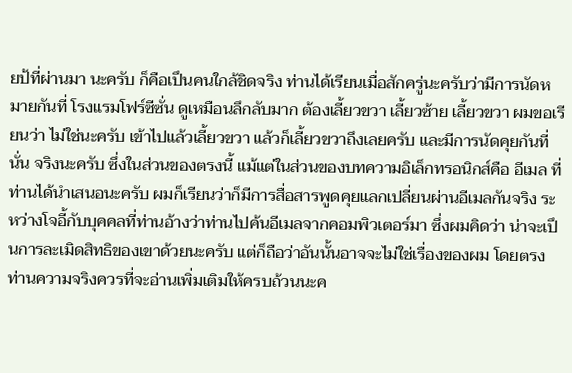ยป้ที่ผ่านมา นะครับ ก็คือเปึนคนใกล้ชิดจริง ท่านได้เรียนเมื่อสักครู่นะครับว่ามีการนัดหมายกันที่ โรงแรมโฟร์ซีซั่น ดูเหมือนลึกลับมาก ต้องเลี้ยวขวา เลี้ยวซ้าย เลี้ยวขวา ผมขอเรียนว่า ไม่ใช่นะครับ เข้าไปแล้วเลี้ยวขวา แล้วก็เลี้ยวขวาถึงเลยครับ และมีการนัดคุยกันที่นั่น จริงนะครับ ซึ่งในส่วนของตรงนี้ แม้แต่ในส่วนของบทความอิเล็กทรอนิกส์คือ อีเมล ที่ท่านได้นําเสนอนะครับ ผมก็เรียนว่าก็มีการสื่อสารพูดคุยแลกเปลี่ยนผ่านอีเมลกันจริง ระหว่างโจอี้กับบุคคลที่ท่านอ้างว่าท่านไปค้นอีเมลจากคอมพิวเตอร์มา ซึ่งผมคิดว่า น่าจะเปึนการละเมิดสิทธิของเขาด้วยนะครับ แต่ก็ถือว่าอันนั้นอาจจะไม่ใช่เรื่องของผม โดยตรง ท่านความจริงควรที่จะอ่านเพิ่มเติมให้ครบถ้วนนะค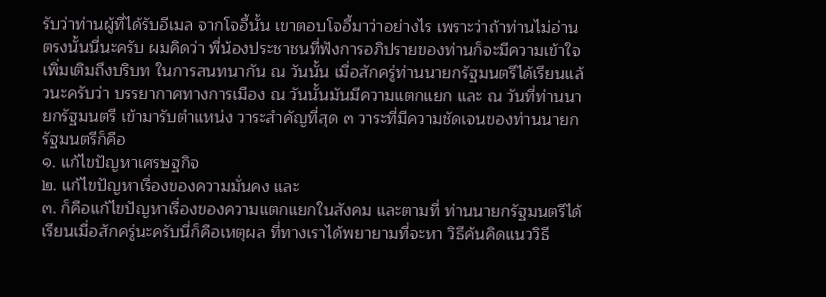รับว่าท่านผู้ที่ได้รับอีเมล จากโจอี้นั้น เขาตอบโจอี้มาว่าอย่างไร เพราะว่าถ้าท่านไม่อ่านตรงนั้นนี่นะครับ ผมคิดว่า พี่น้องประชาชนที่ฟังการอภิปรายของท่านก็จะมีความเข้าใจเพิ่มเติมถึงบริบท ในการสนทนากัน ณ วันนั้น เมื่อสักครู่ท่านนายกรัฐมนตรีได้เรียนแล้วนะครับว่า บรรยากาศทางการเมือง ณ วันนั้นมันมีความแตกแยก และ ณ วันที่ท่านนายกรัฐมนตรี เข้ามารับตําแหน่ง วาระสําคัญที่สุด ๓ วาระที่มีความชัดเจนของท่านนายกรัฐมนตรีก็คือ
๑. แก้ไขปัญหาเศรษฐกิจ
๒. แก้ไขปัญหาเรื่องของความมั่นคง และ
๓. ก็คือแก้ไขปัญหาเรื่องของความแตกแยกในสังคม และตามที่ ท่านนายกรัฐมนตรีได้เรียนเมื่อสักครู่นะครับนี่ก็คือเหตุผล ที่ทางเราได้พยายามที่จะหา วิธีค้นคิดแนววิธี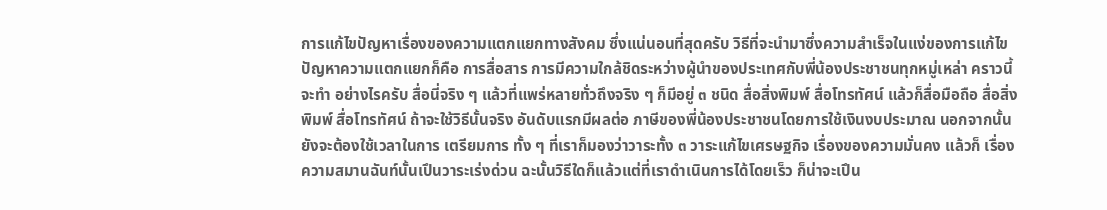การแก้ไขปัญหาเรื่องของความแตกแยกทางสังคม ซึ่งแน่นอนที่สุดครับ วิธีที่จะนํามาซึ่งความสําเร็จในแง่ของการแก้ไขปัญหาความแตกแยกก็คือ การสื่อสาร การมีความใกล้ชิดระหว่างผู้นําของประเทศกับพี่น้องประชาชนทุกหมู่เหล่า คราวนี้จะทํา อย่างไรครับ สื่อนี่จริง ๆ แล้วที่แพร่หลายทั่วถึงจริง ๆ ก็มีอยู่ ๓ ชนิด สื่อสิ่งพิมพ์ สื่อโทรทัศน์ แล้วก็สื่อมือถือ สื่อสิ่งพิมพ์ สื่อโทรทัศน์ ถ้าจะใช้วิธีนั้นจริง อันดับแรกมีผลต่อ ภาษีของพี่น้องประชาชนโดยการใช้เงินงบประมาณ นอกจากนั้นยังจะต้องใช้เวลาในการ เตรียมการ ทั้ง ๆ ที่เราก็มองว่าวาระทั้ง ๓ วาระแก้ไขเศรษฐกิจ เรื่องของความมั่นคง แล้วก็ เรื่องความสมานฉันท์นั้นเปึนวาระเร่งด่วน ฉะนั้นวิธีใดก็แล้วแต่ที่เราดําเนินการได้โดยเร็ว ก็น่าจะเปึน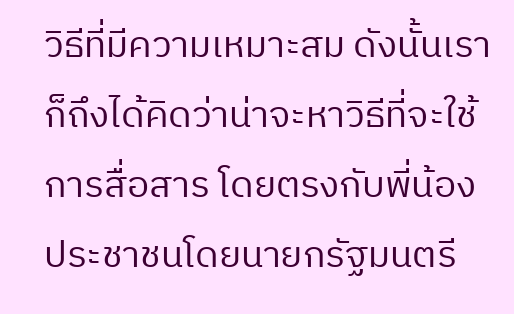วิธีที่มีความเหมาะสม ดังนั้นเราก็ถึงได้คิดว่าน่าจะหาวิธีที่จะใช้การสื่อสาร โดยตรงกับพี่น้องประชาชนโดยนายกรัฐมนตรี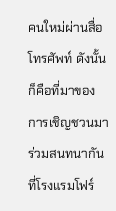คนใหม่ผ่านสื่อโทรศัพท์ ดังนั้นก็คือที่มาของ การเชิญชวนมาร่วมสนทนากันที่โรงแรมโฟร์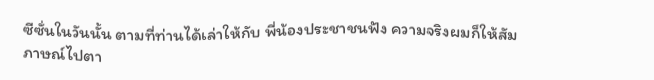ซีซั่นในวันนั้น ตามที่ท่านได้เล่าให้กับ พี่น้องประชาชนฟัง ความจริงผมก็ให้สัมภาษณ์ไปตา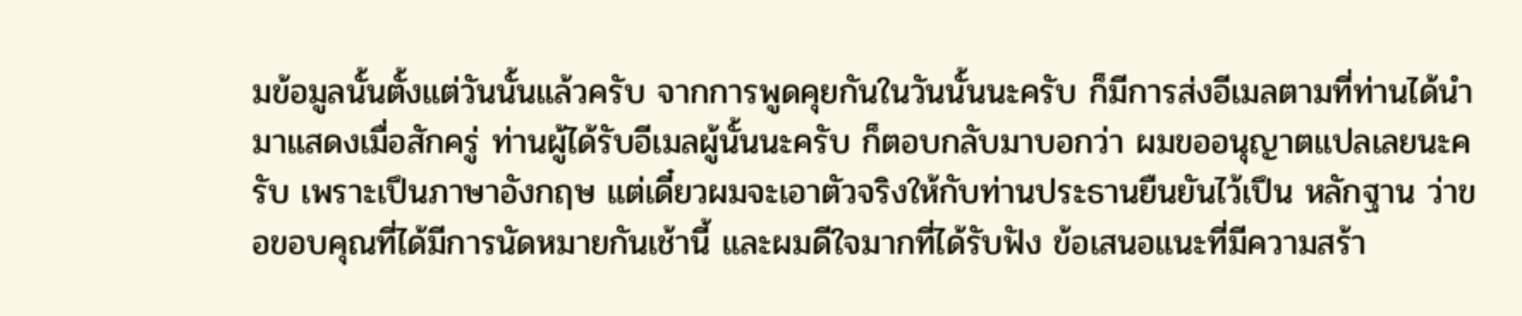มข้อมูลนั้นตั้งแต่วันนั้นแล้วครับ จากการพูดคุยกันในวันนั้นนะครับ ก็มีการส่งอีเมลตามที่ท่านได้นํามาแสดงเมื่อสักครู่ ท่านผู้ได้รับอีเมลผู้นั้นนะครับ ก็ตอบกลับมาบอกว่า ผมขออนุญาตแปลเลยนะครับ เพราะเปึนภาษาอังกฤษ แต่เดี๋ยวผมจะเอาตัวจริงให้กับท่านประธานยืนยันไว้เปึน หลักฐาน ว่าขอขอบคุณที่ได้มีการนัดหมายกันเช้านี้ และผมดีใจมากที่ได้รับฟัง ข้อเสนอแนะที่มีความสร้า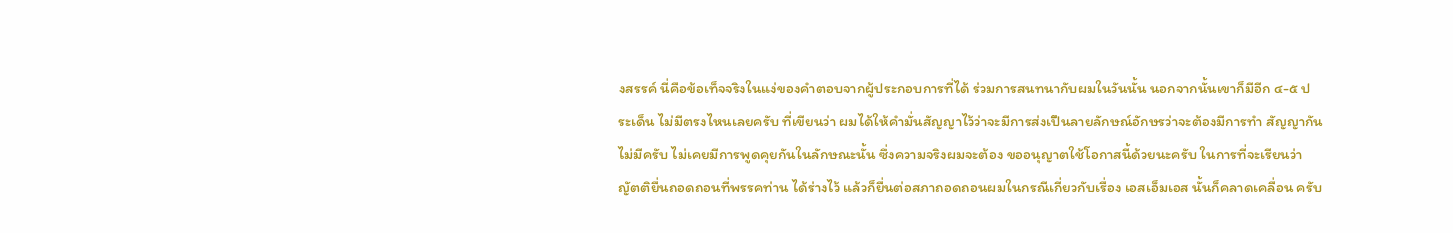งสรรค์ นี่คือข้อเท็จจริงในแง่ของคําตอบจากผู้ประกอบการที่ได้ ร่วมการสนทนากับผมในวันนั้น นอกจากนั้นเขาก็มีอีก ๔-๕ ประเด็น ไม่มีตรงไหนเลยครับ ที่เขียนว่า ผมได้ให้คํามั่นสัญญาไว้ว่าจะมีการส่งเปึนลายลักษณ์อักษรว่าจะต้องมีการทํา สัญญากัน ไม่มีครับ ไม่เคยมีการพูดคุยกันในลักษณะนั้น ซึ่งความจริงผมจะต้อง ขออนุญาตใช้โอกาสนี้ด้วยนะครับ ในการที่จะเรียนว่า ญัตติยื่นถอดถอนที่พรรคท่าน ได้ร่างไว้ แล้วก็ยื่นต่อสภาถอดถอนผมในกรณีเกี่ยวกับเรื่อง เอสเอ็มเอส นั้นก็คลาดเคลื่อน ครับ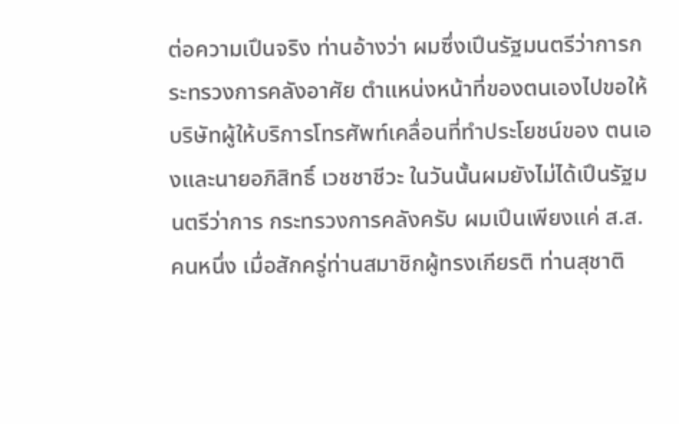ต่อความเปึนจริง ท่านอ้างว่า ผมซึ่งเปึนรัฐมนตรีว่าการกระทรวงการคลังอาศัย ตําแหน่งหน้าที่ของตนเองไปขอให้บริษัทผู้ให้บริการโทรศัพท์เคลื่อนที่ทําประโยชน์ของ ตนเองและนายอภิสิทธิ์ เวชชาชีวะ ในวันนั้นผมยังไม่ได้เปึนรัฐมนตรีว่าการ กระทรวงการคลังครับ ผมเปึนเพียงแค่ ส.ส. คนหนึ่ง เมื่อสักครู่ท่านสมาชิกผู้ทรงเกียรติ ท่านสุชาติ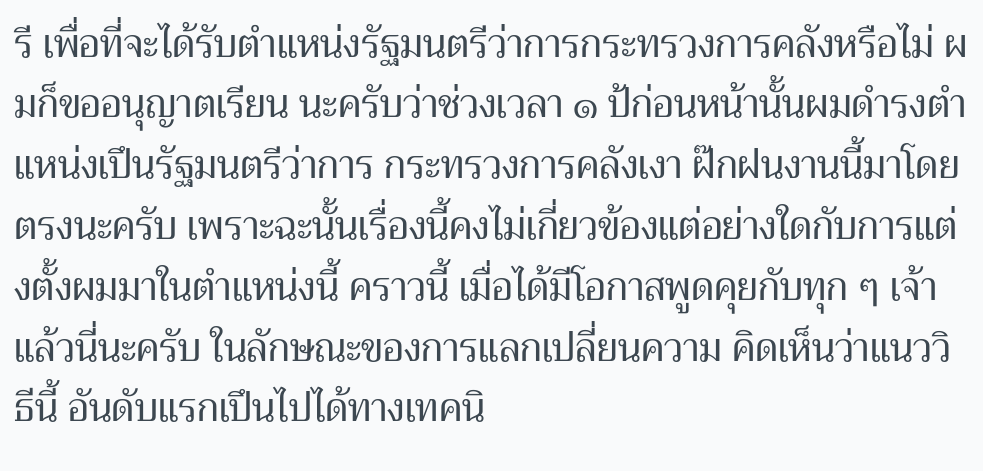รี เพื่อที่จะได้รับตําแหน่งรัฐมนตรีว่าการกระทรวงการคลังหรือไม่ ผมก็ขออนุญาตเรียน นะครับว่าช่วงเวลา ๑ ป้ก่อนหน้านั้นผมดํารงตําแหน่งเปึนรัฐมนตรีว่าการ กระทรวงการคลังเงา ฝ๊กฝนงานนี้มาโดยตรงนะครับ เพราะฉะนั้นเรื่องนี้คงไม่เกี่ยวข้องแต่อย่างใดกับการแต่งตั้งผมมาในตําแหน่งนี้ คราวนี้ เมื่อได้มีโอกาสพูดคุยกับทุก ๆ เจ้าแล้วนี่นะครับ ในลักษณะของการแลกเปลี่ยนความ คิดเห็นว่าแนววิธีนี้ อันดับแรกเปึนไปได้ทางเทคนิ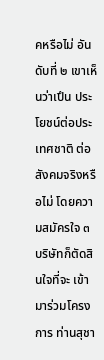คหรือไม่ อันดับที่ ๒ เขาเห็นว่าเปึน ประโยชน์ต่อประเทศชาติ ต่อสังคมจริงหรือไม่ โดยความสมัครใจ ๓ บริษัทก็ตัดสินใจที่จะ เข้ามาร่วมโครงการ ท่านสุชา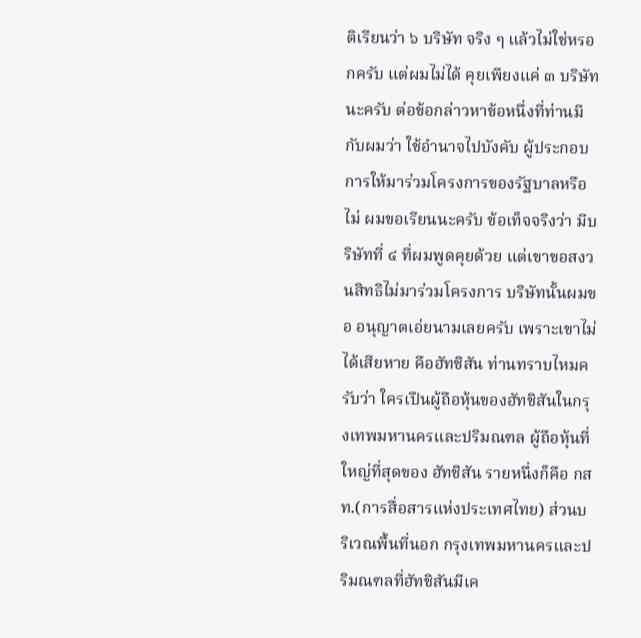ติเรียนว่า ๖ บริษัท จริง ๆ แล้วไม่ใช่หรอกครับ แต่ผมไม่ได้ คุยเพียงแค่ ๓ บริษัทนะครับ ต่อข้อกล่าวหาข้อหนึ่งที่ท่านมีกับผมว่า ใช้อํานาจไปบังคับ ผู้ประกอบการให้มาร่วมโครงการของรัฐบาลหรือไม่ ผมขอเรียนนะครับ ข้อเท็จจริงว่า มีบริษัทที่ ๔ ที่ผมพูดคุยด้วย แต่เขาขอสงวนสิทธิไม่มาร่วมโครงการ บริษัทนั้นผมขอ อนุญาตเอ่ยนามเลยครับ เพราะเขาไม่ได้เสียหาย คือฮัทชิสัน ท่านทราบไหมครับว่า ใครเปึนผู้ถือหุ้นของฮัทชิสันในกรุงเทพมหานครและปริมณฑล ผู้ถือหุ้นที่ใหญ่ที่สุดของ ฮัทชิสัน รายหนึ่งก็คือ กสท.(การสื่อสารแห่งประเทศไทย) ส่วนบริเวณพื้นที่นอก กรุงเทพมหานครและปริมณฑลที่ฮัทชิสันมีเค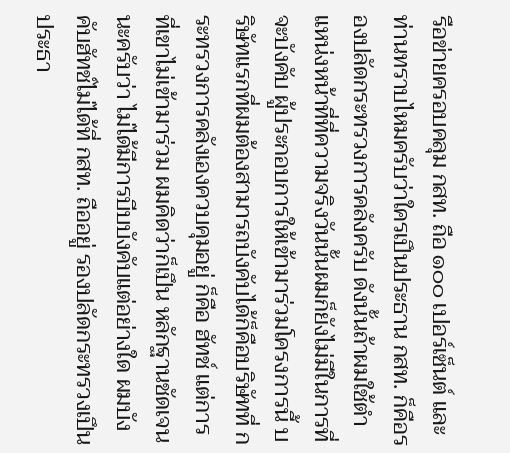รือข่ายครอบคลุม กสท. ถือ ๑๐๐ เปอร์เซ็นต์ และท่านทราบไหมครับว่าใครเปึนประธาน กสท. ก็คือรองปลัดกระทรวงการคลังครับ ดังนั้นถ้าผมใช้ตําแหน่งหน้าที่ที่ความจริงวันนั้นผมก็ยังไม่มีในการที่จะบังคับ ผู้ประกอบการให้เข้ามาร่วมโครงการนี้ บริษัทแรกที่ผมต้องสามารถบังคับได้ก็คือบริษัทที่ กระทรวงการคลังเองควบคุมอยู่ ก็คือ ฮัทช์ แต่การที่เขาไม่เข้ามาร่วม ผมคิดว่าก็เปึน หลักฐานชัดเจนนะครับว่า ไม่ได้มีการบีบบังคับแต่อย่างใด ผมบังคับฮัทช์ไม่ได้ที่ กสท. ถืออยู่ รองปลัดกระทรวงเปึนประธา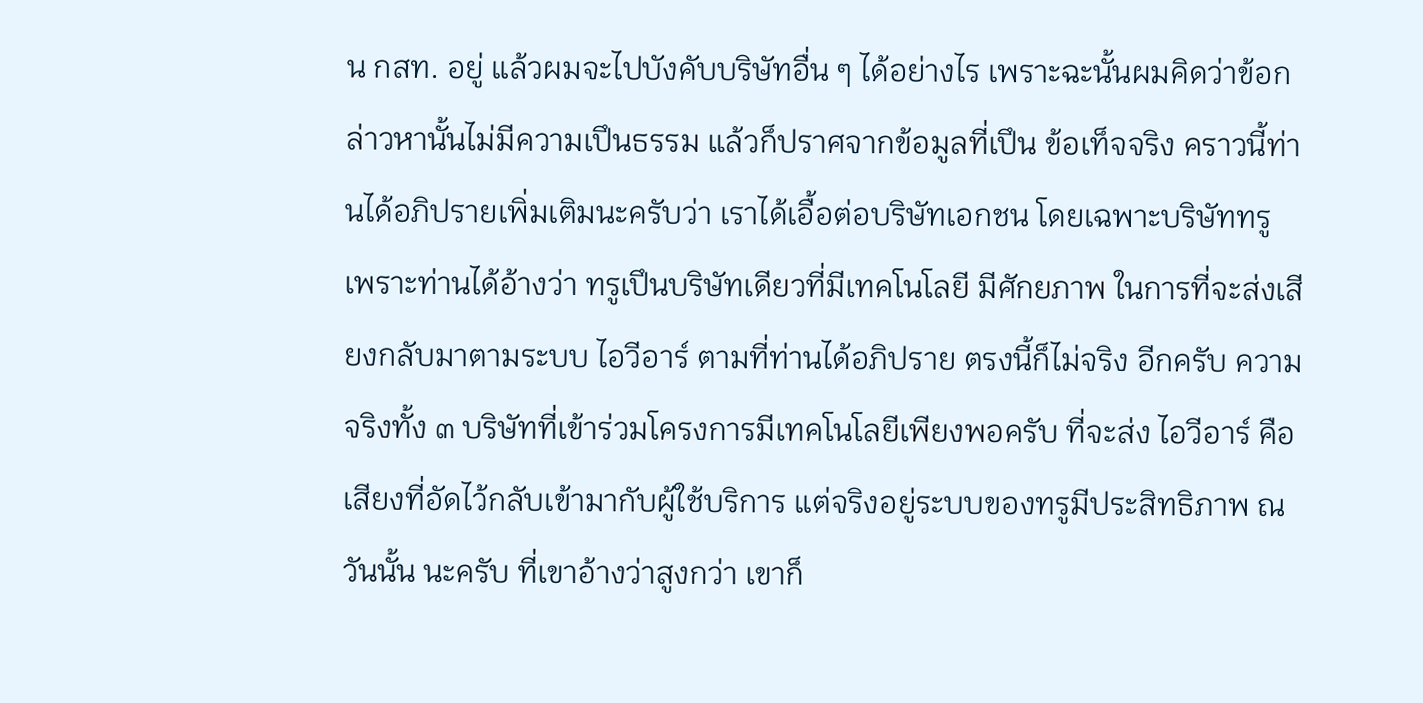น กสท. อยู่ แล้วผมจะไปบังคับบริษัทอื่น ๆ ได้อย่างไร เพราะฉะนั้นผมคิดว่าข้อกล่าวหานั้นไม่มีความเปึนธรรม แล้วก็ปราศจากข้อมูลที่เปึน ข้อเท็จจริง คราวนี้ท่านได้อภิปรายเพิ่มเติมนะครับว่า เราได้เอื้อต่อบริษัทเอกชน โดยเฉพาะบริษัททรู เพราะท่านได้อ้างว่า ทรูเปึนบริษัทเดียวที่มีเทคโนโลยี มีศักยภาพ ในการที่จะส่งเสียงกลับมาตามระบบ ไอวีอาร์ ตามที่ท่านได้อภิปราย ตรงนี้ก็ไม่จริง อีกครับ ความจริงทั้ง ๓ บริษัทที่เข้าร่วมโครงการมีเทคโนโลยีเพียงพอครับ ที่จะส่ง ไอวีอาร์ คือเสียงที่อัดไว้กลับเข้ามากับผู้ใช้บริการ แต่จริงอยู่ระบบของทรูมีประสิทธิภาพ ณ วันนั้น นะครับ ที่เขาอ้างว่าสูงกว่า เขาก็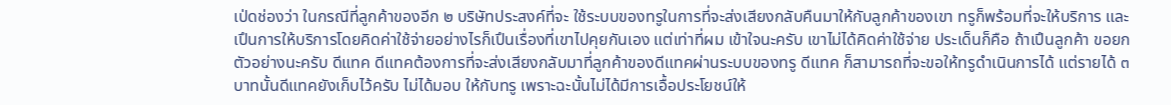เป่ดช่องว่า ในกรณีที่ลูกค้าของอีก ๒ บริษัทประสงค์ที่จะ ใช้ระบบของทรูในการที่จะส่งเสียงกลับคืนมาให้กับลูกค้าของเขา ทรูก็พร้อมที่จะให้บริการ และเปึนการให้บริการโดยคิดค่าใช้จ่ายอย่างไรก็เปึนเรื่องที่เขาไปคุยกันเอง แต่เท่าที่ผม เข้าใจนะครับ เขาไม่ได้คิดค่าใช้จ่าย ประเด็นก็คือ ถ้าเปึนลูกค้า ขอยกตัวอย่างนะครับ ดีแทค ดีแทคต้องการที่จะส่งเสียงกลับมาที่ลูกค้าของดีแทคผ่านระบบของทรู ดีแทค ก็สามารถที่จะขอให้ทรูดําเนินการได้ แต่รายได้ ๓ บาทนั้นดีแทคยังเก็บไว้ครับ ไม่ได้มอบ ให้กับทรู เพราะฉะนั้นไม่ได้มีการเอื้อประโยชน์ให้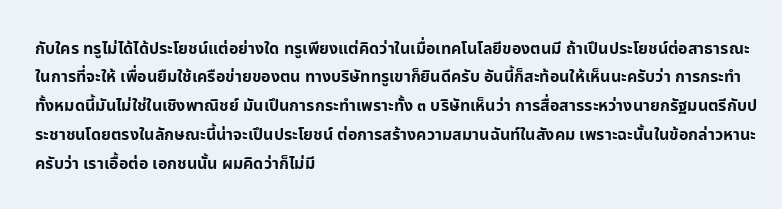กับใคร ทรูไม่ได้ได้ประโยชน์แต่อย่างใด ทรูเพียงแต่คิดว่าในเมื่อเทคโนโลยีของตนมี ถ้าเปึนประโยชน์ต่อสาธารณะในการที่จะให้ เพื่อนยืมใช้เครือข่ายของตน ทางบริษัททรูเขาก็ยินดีครับ อันนี้ก็สะท้อนให้เห็นนะครับว่า การกระทําทั้งหมดนี้มันไม่ใช่ในเชิงพาณิชย์ มันเปึนการกระทําเพราะทั้ง ๓ บริษัทเห็นว่า การสื่อสารระหว่างนายกรัฐมนตรีกับประชาชนโดยตรงในลักษณะนี้น่าจะเปึนประโยชน์ ต่อการสร้างความสมานฉันท์ในสังคม เพราะฉะนั้นในข้อกล่าวหานะครับว่า เราเอื้อต่อ เอกชนนั้น ผมคิดว่าก็ไม่มี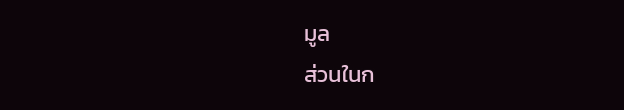มูล
ส่วนในก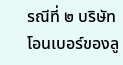รณีที่ ๒ บริษัทโอนเบอร์ของลู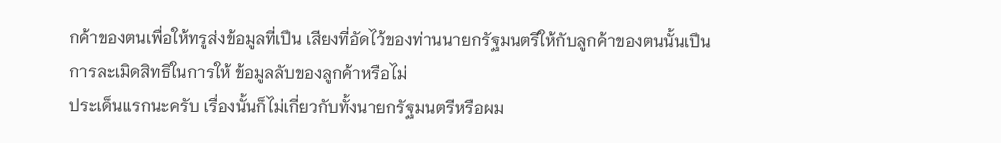กค้าของตนเพื่อให้ทรูส่งข้อมูลที่เปึน เสียงที่อัดไว้ของท่านนายกรัฐมนตรีให้กับลูกค้าของตนนั้นเปึนการละเมิดสิทธิในการให้ ข้อมูลลับของลูกค้าหรือไม่
ประเด็นแรกนะครับ เรื่องนั้นก็ไม่เกี่ยวกับทั้งนายกรัฐมนตรีหรือผม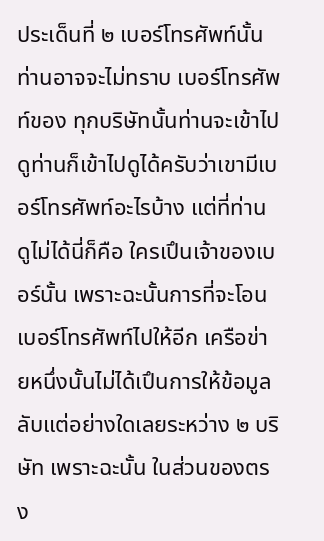ประเด็นที่ ๒ เบอร์โทรศัพท์นั้นท่านอาจจะไม่ทราบ เบอร์โทรศัพท์ของ ทุกบริษัทนั้นท่านจะเข้าไปดูท่านก็เข้าไปดูได้ครับว่าเขามีเบอร์โทรศัพท์อะไรบ้าง แต่ที่ท่าน ดูไม่ได้นี่ก็คือ ใครเปึนเจ้าของเบอร์นั้น เพราะฉะนั้นการที่จะโอนเบอร์โทรศัพท์ไปให้อีก เครือข่ายหนึ่งนั้นไม่ได้เปึนการให้ข้อมูลลับแต่อย่างใดเลยระหว่าง ๒ บริษัท เพราะฉะนั้น ในส่วนของตรง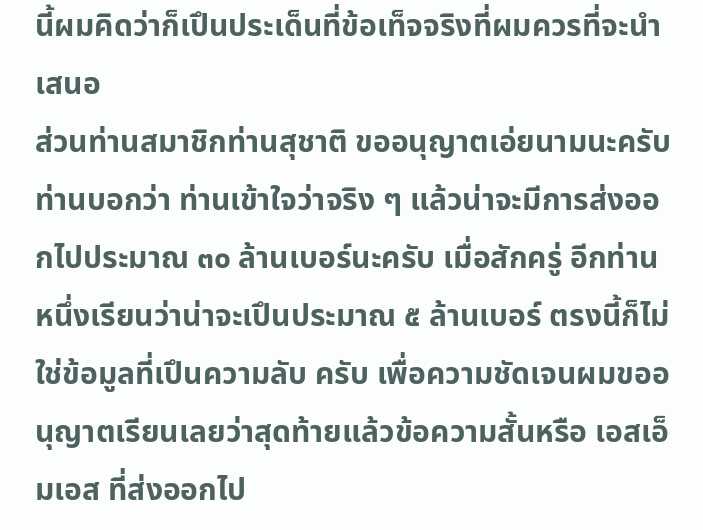นี้ผมคิดว่าก็เปึนประเด็นที่ข้อเท็จจริงที่ผมควรที่จะนําเสนอ
ส่วนท่านสมาชิกท่านสุชาติ ขออนุญาตเอ่ยนามนะครับ ท่านบอกว่า ท่านเข้าใจว่าจริง ๆ แล้วน่าจะมีการส่งออกไปประมาณ ๓๐ ล้านเบอร์นะครับ เมื่อสักครู่ อีกท่านหนึ่งเรียนว่าน่าจะเปึนประมาณ ๕ ล้านเบอร์ ตรงนี้ก็ไม่ใช่ข้อมูลที่เปึนความลับ ครับ เพื่อความชัดเจนผมขออนุญาตเรียนเลยว่าสุดท้ายแล้วข้อความสั้นหรือ เอสเอ็มเอส ที่ส่งออกไป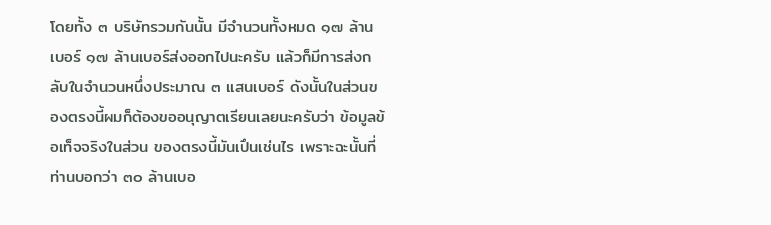โดยทั้ง ๓ บริษัทรวมกันนั้น มีจํานวนทั้งหมด ๑๗ ล้านเบอร์ ๑๗ ล้านเบอร์ส่งออกไปนะครับ แล้วก็มีการส่งกลับในจํานวนหนึ่งประมาณ ๓ แสนเบอร์ ดังนั้นในส่วนของตรงนี้ผมก็ต้องขออนุญาตเรียนเลยนะครับว่า ข้อมูลข้อเท็จจริงในส่วน ของตรงนี้มันเปึนเช่นไร เพราะฉะนั้นที่ท่านบอกว่า ๓๐ ล้านเบอ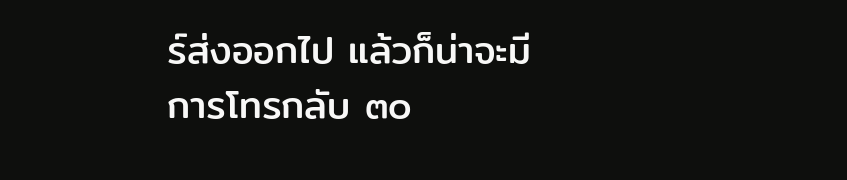ร์ส่งออกไป แล้วก็น่าจะมี การโทรกลับ ๓๐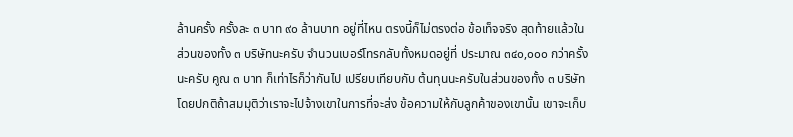ล้านครั้ง ครั้งละ ๓ บาท ๙๐ ล้านบาท อยู่ที่ไหน ตรงนี้ก็ไม่ตรงต่อ ข้อเท็จจริง สุดท้ายแล้วในส่วนของทั้ง ๓ บริษัทนะครับ จํานวนเบอร์โทรกลับทั้งหมดอยู่ที่ ประมาณ ๓๔๐,๐๐๐ กว่าครั้งนะครับ คูณ ๓ บาท ก็เท่าไรก็ว่ากันไป เปรียบเทียบกับ ต้นทุนนะครับในส่วนของทั้ง ๓ บริษัท โดยปกติถ้าสมมุติว่าเราจะไปจ้างเขาในการที่จะส่ง ข้อความให้กับลูกค้าของเขานั้น เขาจะเก็บ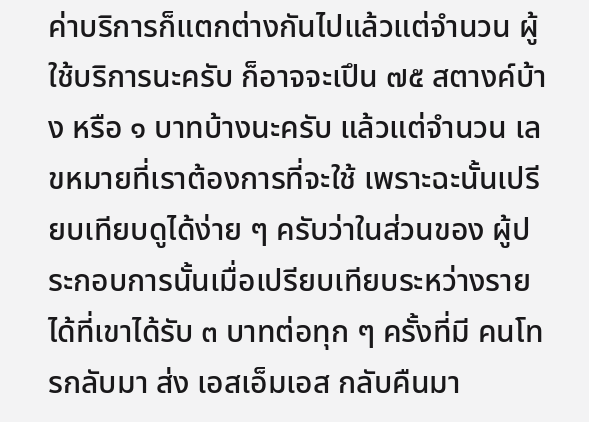ค่าบริการก็แตกต่างกันไปแล้วแต่จํานวน ผู้ใช้บริการนะครับ ก็อาจจะเปึน ๗๕ สตางค์บ้าง หรือ ๑ บาทบ้างนะครับ แล้วแต่จํานวน เลขหมายที่เราต้องการที่จะใช้ เพราะฉะนั้นเปรียบเทียบดูได้ง่าย ๆ ครับว่าในส่วนของ ผู้ประกอบการนั้นเมื่อเปรียบเทียบระหว่างรายได้ที่เขาได้รับ ๓ บาทต่อทุก ๆ ครั้งที่มี คนโทรกลับมา ส่ง เอสเอ็มเอส กลับคืนมา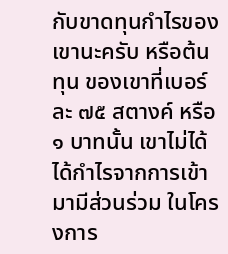กับขาดทุนกําไรของเขานะครับ หรือต้นทุน ของเขาที่เบอร์ละ ๗๕ สตางค์ หรือ ๑ บาทนั้น เขาไม่ได้ได้กําไรจากการเข้ามามีส่วนร่วม ในโครงการ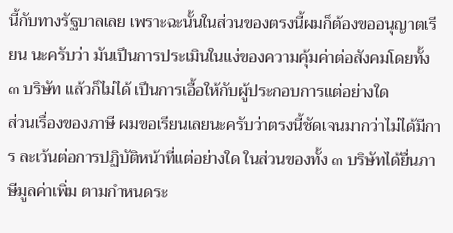นี้กับทางรัฐบาลเลย เพราะฉะนั้นในส่วนของตรงนี้ผมก็ต้องขออนุญาตเรียน นะครับว่า มันเปึนการประเมินในแง่ของความคุ้มค่าต่อสังคมโดยทั้ง ๓ บริษัท แล้วก็ไม่ได้ เปึนการเอื้อให้กับผู้ประกอบการแต่อย่างใด
ส่วนเรื่องของภาษี ผมขอเรียนเลยนะครับว่าตรงนี้ชัดเจนมากว่าไม่ได้มีการ ละเว้นต่อการปฏิบัติหน้าที่แต่อย่างใด ในส่วนของทั้ง ๓ บริษัทได้ยื่นภาษีมูลค่าเพิ่ม ตามกําหนดระ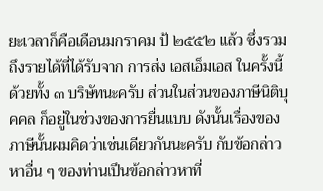ยะเวลาก็คือเดือนมกราคม ป้ ๒๕๕๒ แล้ว ซึ่งรวมถึงรายได้ที่ได้รับจาก การส่ง เอสเอ็มเอส ในครั้งนี้ด้วยทั้ง ๓ บริษัทนะครับ ส่วนในส่วนของภาษีนิติบุคคล ก็อยู่ในช่วงของการยื่นแบบ ดังนั้นเรื่องของภาษีนั้นผมคิดว่าเช่นเดียวกันนะครับ กับข้อกล่าวหาอื่น ๆ ของท่านเปึนข้อกล่าวหาที่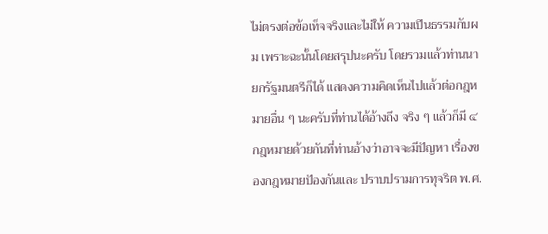ไม่ตรงต่อข้อเท็จจริงและไม่ให้ ความเปึนธรรมกับผม เพราะฉะนั้นโดยสรุปนะครับ โดยรวมแล้วท่านนายกรัฐมนตรีก็ได้ แสดงความคิดเห็นไปแล้วต่อกฎหมายอื่น ๆ นะครับที่ท่านได้อ้างถึง จริง ๆ แล้วก็มี ๔ กฎหมายด้วยกันที่ท่านอ้างว่าอาจจะมีปัญหา เรื่องของกฎหมายปัองกันและ ปราบปรามการทุจริต พ.ศ.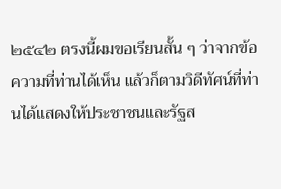๒๕๔๒ ตรงนี้ผมขอเรียนสั้น ๆ ว่าจากข้อความที่ท่านได้เห็น แล้วก็ตามวิดีทัศน์ที่ท่านได้แสดงให้ประชาชนและรัฐส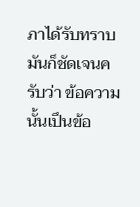ภาได้รับทราบ มันก็ชัดเจนครับว่า ข้อความนั้นเปึนข้อ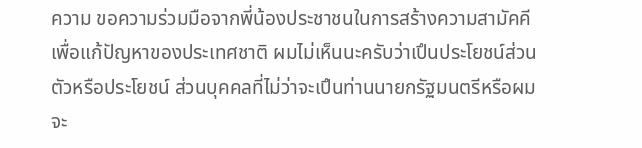ความ ขอความร่วมมือจากพี่น้องประชาชนในการสร้างความสามัคคี เพื่อแก้ปัญหาของประเทศชาติ ผมไม่เห็นนะครับว่าเปึนประโยชน์ส่วนตัวหรือประโยชน์ ส่วนบุคคลที่ไม่ว่าจะเปึนท่านนายกรัฐมนตรีหรือผมจะ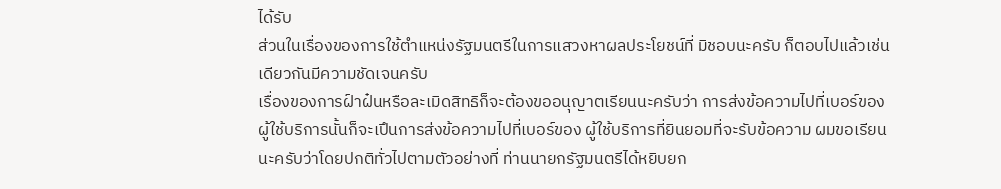ได้รับ
ส่วนในเรื่องของการใช้ตําแหน่งรัฐมนตรีในการแสวงหาผลประโยชน์ที่ มิชอบนะครับ ก็ตอบไปแล้วเช่นเดียวกันมีความชัดเจนครับ
เรื่องของการฝ์าฝ๋นหรือละเมิดสิทธิก็จะต้องขออนุญาตเรียนนะครับว่า การส่งข้อความไปที่เบอร์ของผู้ใช้บริการนั้นก็จะเปึนการส่งข้อความไปที่เบอร์ของ ผู้ใช้บริการที่ยินยอมที่จะรับข้อความ ผมขอเรียนนะครับว่าโดยปกติทั่วไปตามตัวอย่างที่ ท่านนายกรัฐมนตรีได้หยิบยก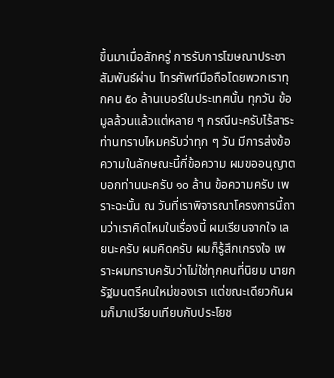ขึ้นมาเมื่อสักครู่ การรับการโฆษณาประชาสัมพันธ์ผ่าน โทรศัพท์มือถือโดยพวกเราทุกคน ๕๐ ล้านเบอร์ในประเทศนั้น ทุกวัน ข้อมูลล้วนแล้วแต่หลาย ๆ กรณีนะครับไร้สาระ ท่านทราบไหมครับว่าทุก ๆ วัน มีการส่งข้อความในลักษณะนี้กี่ข้อความ ผมขออนุญาตบอกท่านนะครับ ๑๐ ล้าน ข้อความครับ เพราะฉะนั้น ณ วันที่เราพิจารณาโครงการนี้ถามว่าเราคิดไหมในเรื่องนี้ ผมเรียนจากใจ เลยนะครับ ผมคิดครับ ผมก็รู้สึกเกรงใจ เพราะผมทราบครับว่าไม่ใช่ทุกคนที่นิยม นายกรัฐมนตรีคนใหม่ของเรา แต่ขณะเดียวกันผมก็มาเปรียบเทียบกับประโยช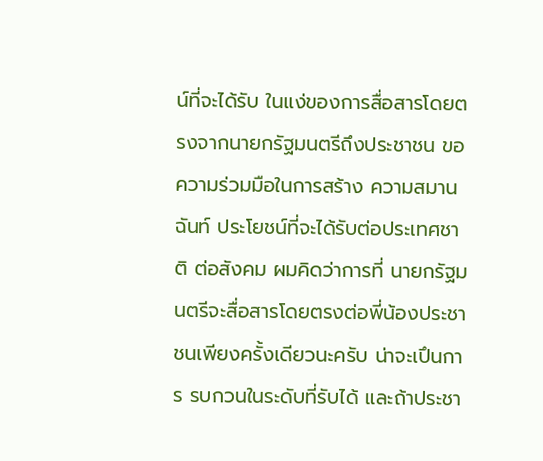น์ที่จะได้รับ ในแง่ของการสื่อสารโดยตรงจากนายกรัฐมนตรีถึงประชาชน ขอความร่วมมือในการสร้าง ความสมานฉันท์ ประโยชน์ที่จะได้รับต่อประเทศชาติ ต่อสังคม ผมคิดว่าการที่ นายกรัฐมนตรีจะสื่อสารโดยตรงต่อพี่น้องประชาชนเพียงครั้งเดียวนะครับ น่าจะเปึนการ รบกวนในระดับที่รับได้ และถ้าประชา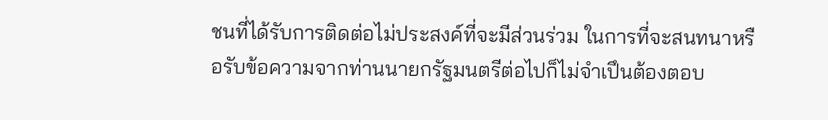ชนที่ได้รับการติดต่อไม่ประสงค์ที่จะมีส่วนร่วม ในการที่จะสนทนาหรือรับข้อความจากท่านนายกรัฐมนตรีต่อไปก็ไม่จําเปึนต้องตอบ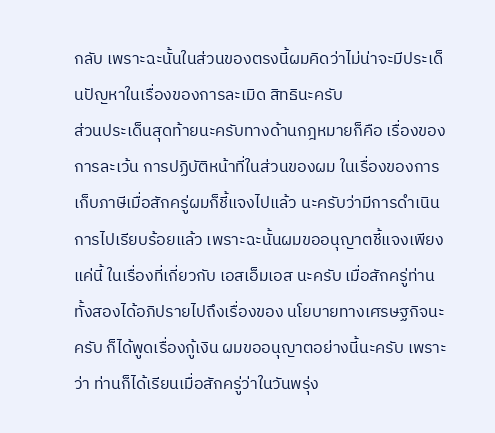กลับ เพราะฉะนั้นในส่วนของตรงนี้ผมคิดว่าไม่น่าจะมีประเด็นปัญหาในเรื่องของการละเมิด สิทธินะครับ
ส่วนประเด็นสุดท้ายนะครับทางด้านกฎหมายก็คือ เรื่องของการละเว้น การปฏิบัติหน้าที่ในส่วนของผม ในเรื่องของการเก็บภาษีเมื่อสักครู่ผมก็ชี้แจงไปแล้ว นะครับว่ามีการดําเนินการไปเรียบร้อยแล้ว เพราะฉะนั้นผมขออนุญาตชี้แจงเพียงแค่นี้ ในเรื่องที่เกี่ยวกับ เอสเอ็มเอส นะครับ เมื่อสักครู่ท่านทั้งสองได้อภิปรายไปถึงเรื่องของ นโยบายทางเศรษฐกิจนะครับ ก็ได้พูดเรื่องกู้เงิน ผมขออนุญาตอย่างนี้นะครับ เพราะว่า ท่านก็ได้เรียนเมื่อสักครู่ว่าในวันพรุ่ง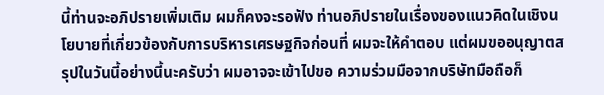นี้ท่านจะอภิปรายเพิ่มเติม ผมก็คงจะรอฟัง ท่านอภิปรายในเรื่องของแนวคิดในเชิงนโยบายที่เกี่ยวข้องกับการบริหารเศรษฐกิจก่อนที่ ผมจะให้คําตอบ แต่ผมขออนุญาตสรุปในวันนี้อย่างนี้นะครับว่า ผมอาจจะเข้าไปขอ ความร่วมมือจากบริษัทมือถือก็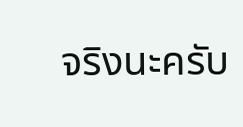จริงนะครับ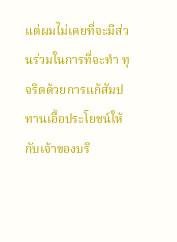แต่ผมไม่เคยที่จะมีส่วนร่วมในการที่จะทํา ทุจริตด้วยการแก้สัมปทานเอื้อประโยชน์ให้กับเจ้าของบริ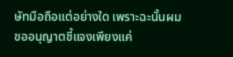ษัทมือถือแต่อย่างใด เพราะฉะนั้นผมขออนุญาตชี้แจงเพียงแค่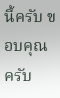นี้ครับ ขอบคุณครับ